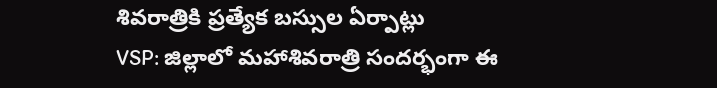శివరాత్రికి ప్రత్యేక బస్సుల ఏర్పాట్లు
VSP: జిల్లాలో మహాశివరాత్రి సందర్భంగా ఈ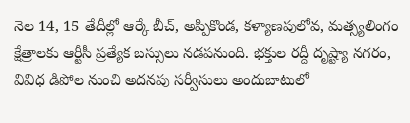నెల 14, 15 తేదీల్లో ఆర్కే బీచ్, అప్పికొండ, కళ్యాణపులోవ, మత్స్యలింగం క్షేత్రాలకు ఆర్టీసీ ప్రత్యేక బస్సులు నడపనుంది. భక్తుల రద్దీ దృష్ట్యా నగరం, వివిధ డిపోల నుంచి అదనపు సర్వీసులు అందుబాటులో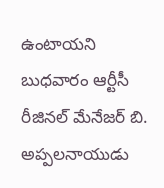ఉంటాయని బుధవారం ఆర్టీసీ రీజినల్ మేనేజర్ బి. అప్పలనాయుడు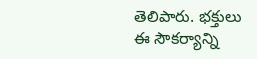తెలిపారు. భక్తులు ఈ సౌకర్యాన్ని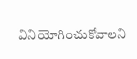వినియోగించుకోవాలని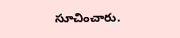సూచించారు.